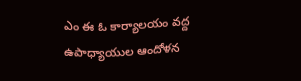ఎం ఈ ఓ కార్యాలయం వద్ద ఉపాధ్యాయుల ఆందోళన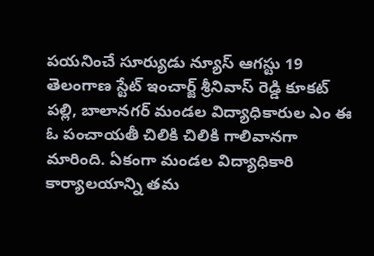పయనించే సూర్యుడు న్యూస్ ఆగస్టు 19 తెలంగాణ స్టేట్ ఇంచార్జ్ శ్రీనివాస్ రెడ్డి కూకట్ పల్లి, బాలానగర్ మండల విద్యాధికారుల ఎం ఈ ఓ పంచాయతీ చిలికి చిలికి గాలివానగా మారింది. ఏకంగా మండల విద్యాధికారి కార్యాలయాన్ని తమ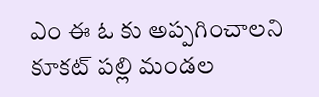ఎం ఈ ఓ కు అప్పగించాలని కూకట్ పల్లి మండల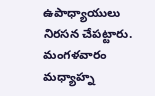ఉపాధ్యాయులు నిరసన చేపట్టారు. మంగళవారం మధ్యాహ్న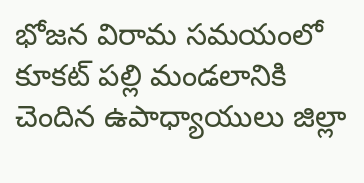భోజన విరామ సమయంలో కూకట్ పల్లి మండలానికి చెందిన ఉపాధ్యాయులు జిల్లా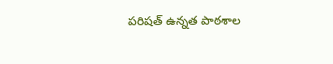పరిషత్ ఉన్నత పాఠశాల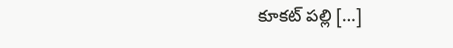కూకట్ పల్లి […]